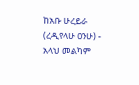ከአቡ ሁረይራ (ረዲየላሁ ዐንሁ) - አላህ መልካም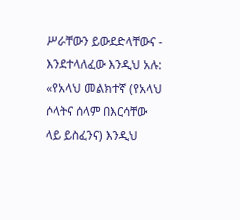ሥራቸውን ይውደድላቸውና - እንደተላለፈው እንዲህ አሉ: «የአላህ መልክተኛ (የአላህ ሶላትና ሰላም በእርሳቸው ላይ ይስፈንና) እንዲህ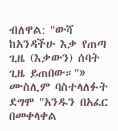ብለዋል: "ውሻ ከአንዳችሁ እቃ የጠጣ ጊዜ (እቃውን) ሰባት ጊዜ ይጠበው።"» ሙስሊም ባስተላለፉት ደግሞ "አንዱን በአፈር በመቀላቀል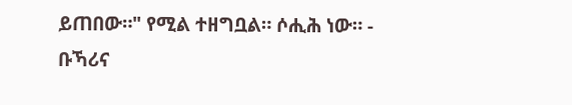ይጠበው።" የሚል ተዘግቧል። ሶሒሕ ነው። - ቡኻሪና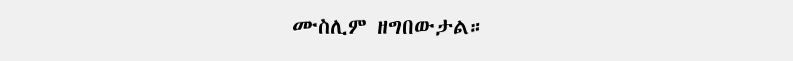ሙስሊም ዘግበውታል።